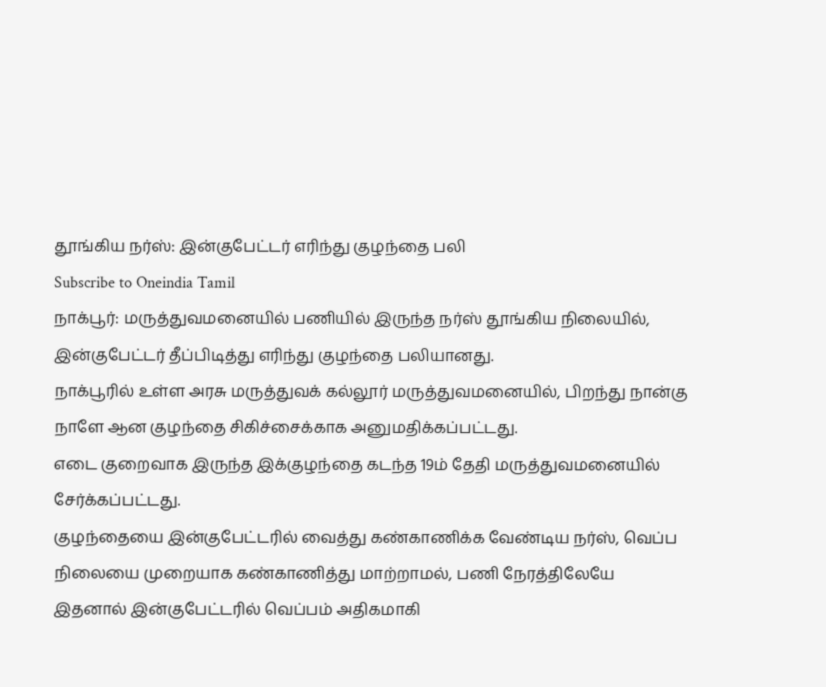தூங்கிய நர்ஸ்: இன்குபேட்டர் எரிந்து குழந்தை பலி
Subscribe to Oneindia Tamil
நாக்பூர்: மருத்துவமனையில் பணியில் இருந்த நர்ஸ் தூங்கிய நிலையில், இன்குபேட்டர் தீப்பிடித்து எரிந்து குழந்தை பலியானது.
நாக்பூரில் உள்ள அரசு மருத்துவக் கல்லூர் மருத்துவமனையில், பிறந்து நான்கு நாளே ஆன குழந்தை சிகிச்சைக்காக அனுமதிக்கப்பட்டது.
எடை குறைவாக இருந்த இக்குழந்தை கடந்த 19ம் தேதி மருத்துவமனையில் சேர்க்கப்பட்டது.
குழந்தையை இன்குபேட்டரில் வைத்து கண்காணிக்க வேண்டிய நர்ஸ், வெப்ப நிலையை முறையாக கண்காணித்து மாற்றாமல், பணி நேரத்திலேயே
இதனால் இன்குபேட்டரில் வெப்பம் அதிகமாகி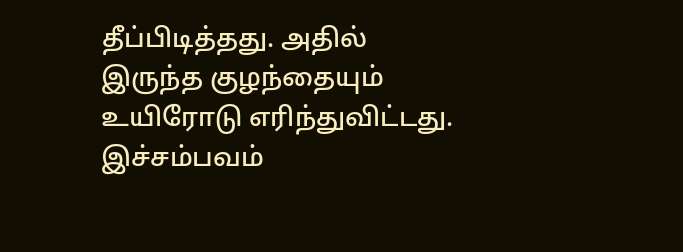தீப்பிடித்தது. அதில் இருந்த குழந்தையும் உயிரோடு எரிந்துவிட்டது.
இச்சம்பவம்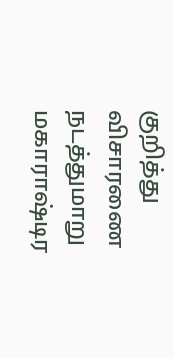குறித்து விசாரணை நடத்துமாறு மகாராஷ்டிர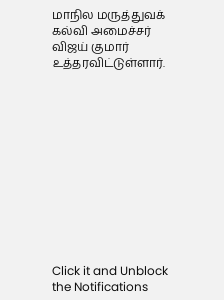மாநில மருத்துவக் கல்வி அமைச்சர் விஜய் குமார் உத்தரவிட்டுள்ளார்.












Click it and Unblock the Notifications